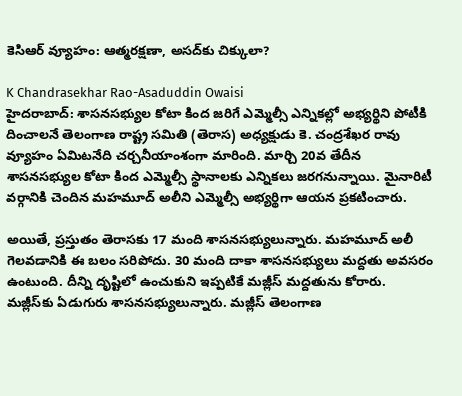కెసిఆర్ వ్యూహం: ఆత్మరక్షణా, అసద్‌కు చిక్కులా?

K Chandrasekhar Rao-Asaduddin Owaisi
హైదరాబాద్: శాసనసభ్యుల కోటా కింద జరిగే ఎమ్మెల్సీ ఎన్నికల్లో అభ్యర్థిని పోటీకి దించాలనే తెలంగాణ రాష్ట్ర సమితి (తెరాస) అధ్యక్షుడు కె. చంద్రశేఖర రావు వ్యూహం ఏమిటనేది చర్చనీయాంశంగా మారింది. మార్చి 20వ తేదీన శాసనసభ్యుల కోటా కింద ఎమ్మెల్సీ స్థానాలకు ఎన్నికలు జరగనున్నాయి. మైనారిటీ వర్గానికి చెందిన మహమూద్ అలీని ఎమ్మెల్సీ అభ్యర్థిగా ఆయన ప్రకటించారు.

అయితే, ప్రస్తుతం తెరాసకు 17 మంది శాసనసభ్యులున్నారు. మహమూద్ అలీ గెలవడానికి ఈ బలం సరిపోదు. 30 మంది దాకా శాసనసభ్యులు మద్దతు అవసరం ఉంటుంది. దీన్ని దృష్టిలో ఉంచుకుని ఇప్పటికే మజ్లీస్ మద్దతును కోరారు. మజ్లీస్‌కు ఏడుగురు శాసనసభ్యులున్నారు. మజ్లీస్ తెలంగాణ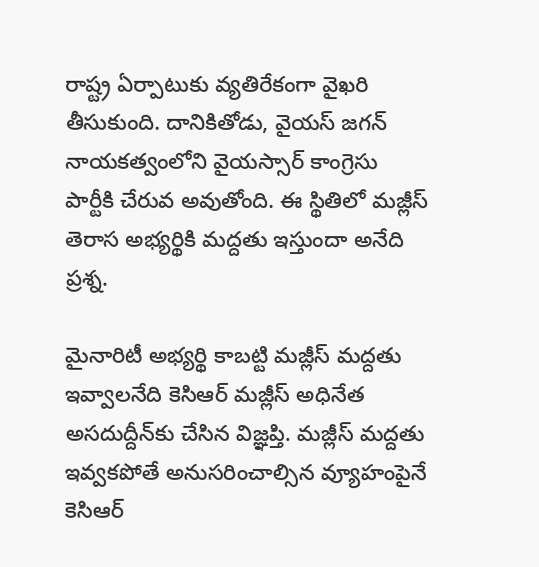రాష్ట్ర ఏర్పాటుకు వ్యతిరేకంగా వైఖరి తీసుకుంది. దానికితోడు, వైయస్ జగన్ నాయకత్వంలోని వైయస్సార్ కాంగ్రెసు పార్టీకి చేరువ అవుతోంది. ఈ స్థితిలో మజ్లీస్ తెరాస అభ్యర్థికి మద్దతు ఇస్తుందా అనేది ప్రశ్న.

మైనారిటీ అభ్యర్థి కాబట్టి మజ్లీస్ మద్దతు ఇవ్వాలనేది కెసిఆర్ మజ్లీస్ అధినేత అసదుద్దీన్‌కు చేసిన విజ్ఞప్తి. మజ్లీస్ మద్దతు ఇవ్వకపోతే అనుసరించాల్సిన వ్యూహంపైనే కెసిఆర్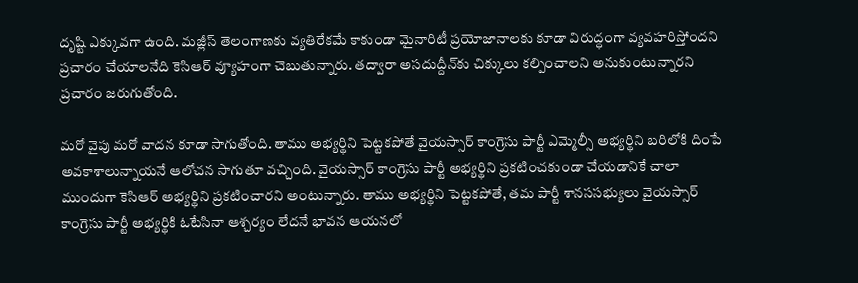దృష్టి ఎక్కువగా ఉంది. మజ్లీస్ తెలంగాణకు వ్యతిరేకమే కాకుండా మైనారిటీ ప్రయోజానాలకు కూడా విరుద్ధంగా వ్యవహరిస్తోందని ప్రచారం చేయాలనేది కెసిఆర్ వ్యూహంగా చెబుతున్నారు. తద్వారా అసదుద్దీన్‌కు చిక్కులు కల్పించాలని అనుకుంటున్నారని ప్రచారం జరుగుతోంది.

మరో వైపు మరో వాదన కూడా సాగుతోంది. తాము అభ్యర్థిని పెట్టకపోతే వైయస్సార్ కాంగ్రెసు పార్టీ ఎమ్మెల్సీ అభ్యర్థిని బరిలోకి దింపే అవకాశాలున్నాయనే ఆలోచన సాగుతూ వచ్చింది. వైయస్సార్ కాంగ్రెసు పార్టీ అభ్యర్థిని ప్రకటించకుండా చేయడానికే చాలా ముందుగా కెసిఆర్ అభ్యర్థిని ప్రకటించారని అంటున్నారు. తాము అభ్యర్థిని పెట్టకపోతే, తమ పార్టీ శానససభ్యులు వైయస్సార్ కాంగ్రెసు పార్టీ అభ్యర్థికి ఓటేసినా ఆశ్చర్యం లేదనే భావన ఆయనలో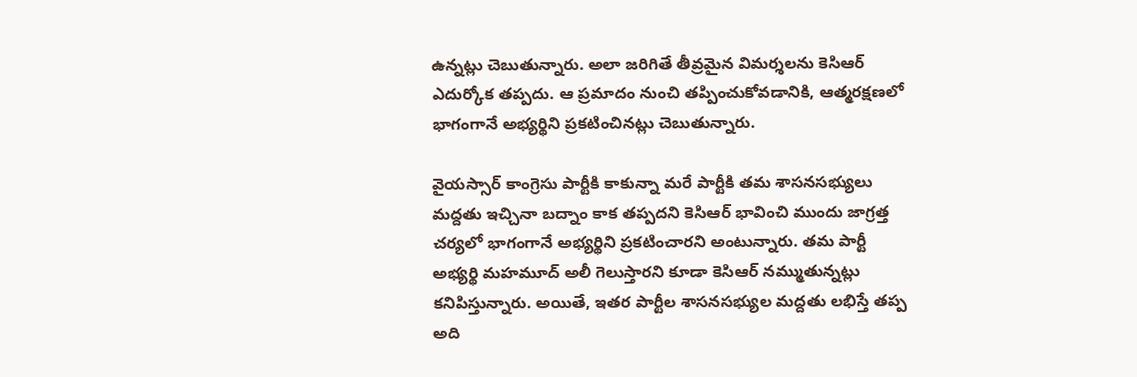ఉన్నట్లు చెబుతున్నారు. అలా జరిగితే తీవ్రమైన విమర్శలను కెసిఆర్ ఎదుర్కోక తప్పదు. ఆ ప్రమాదం నుంచి తప్పించుకోవడానికి, ఆత్మరక్షణలో భాగంగానే అభ్యర్థిని ప్రకటించినట్లు చెబుతున్నారు.

వైయస్సార్ కాంగ్రెసు పార్టీకి కాకున్నా మరే పార్టీకి తమ శాసనసభ్యులు మద్దతు ఇచ్చినా బద్నాం కాక తప్పదని కెసిఆర్ భావించి ముందు జాగ్రత్త చర్యలో భాగంగానే అభ్యర్థిని ప్రకటించారని అంటున్నారు. తమ పార్టీ అభ్యర్థి మహమూద్ అలీ గెలుస్తారని కూడా కెసిఆర్ నమ్ముతున్నట్లు కనిపిస్తున్నారు. అయితే, ఇతర పార్టీల శాసనసభ్యుల మద్దతు లభిస్తే తప్ప అది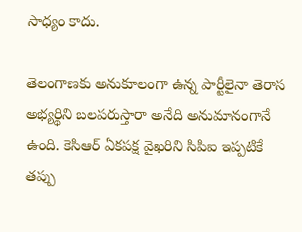సాధ్యం కాదు.

తెలంగాణకు అనుకూలంగా ఉన్న పార్టీలైనా తెరాస అభ్యర్థిని బలపరుస్తారా అనేది అనుమానంగానే ఉంది. కెసిఆర్ ఏకపక్ష వైఖరిని సిపిఐ ఇప్పటికే తప్పు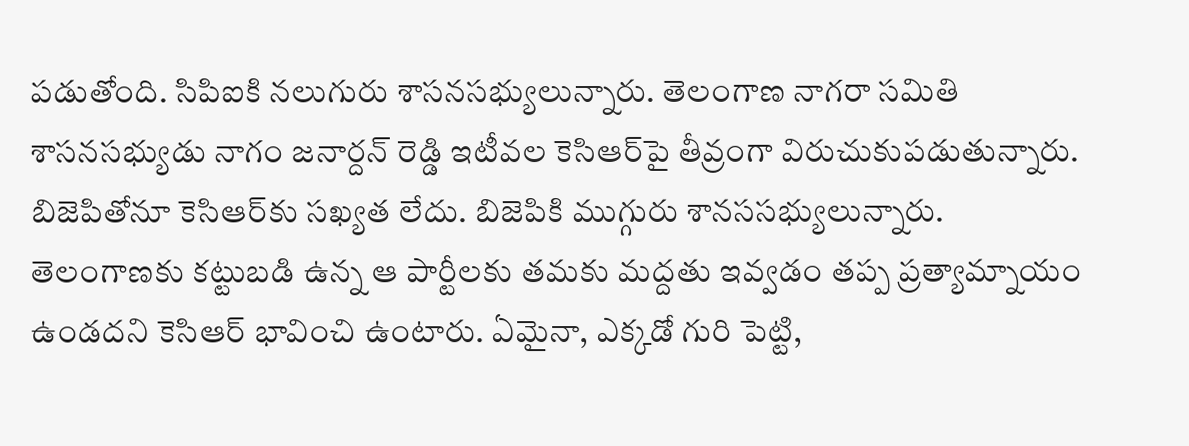పడుతోంది. సిపిఐకి నలుగురు శాసనసభ్యులున్నారు. తెలంగాణ నాగరా సమితి శాసనసభ్యుడు నాగం జనార్దన్ రెడ్డి ఇటీవల కెసిఆర్‌పై తీవ్రంగా విరుచుకుపడుతున్నారు. బిజెపితోనూ కెసిఆర్‌కు సఖ్యత లేదు. బిజెపికి ముగ్గురు శానససభ్యులున్నారు. తెలంగాణకు కట్టుబడి ఉన్న ఆ పార్టీలకు తమకు మద్దతు ఇవ్వడం తప్ప ప్రత్యామ్నాయం ఉండదని కెసిఆర్ భావించి ఉంటారు. ఏమైనా, ఎక్కడో గురి పెట్టి,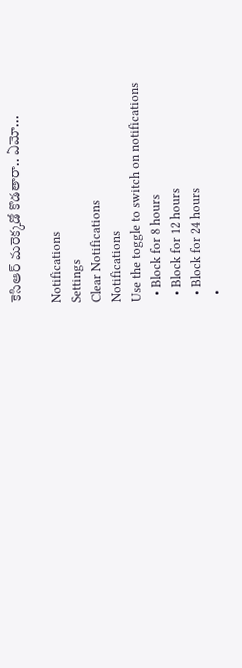కెసిఆర్ మరెక్కడో కొడతారా.. ఏమో...

Notifications
Settings
Clear Notifications
Notifications
Use the toggle to switch on notifications
  • Block for 8 hours
  • Block for 12 hours
  • Block for 24 hours
  •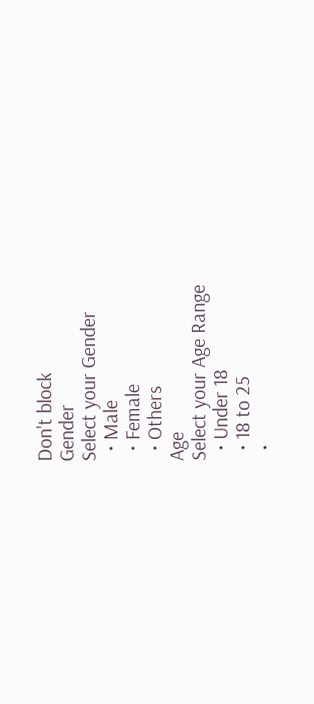Don't block
Gender
Select your Gender
  • Male
  • Female
  • Others
Age
Select your Age Range
  • Under 18
  • 18 to 25
  •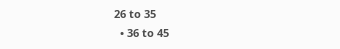26 to 35
  • 36 to 45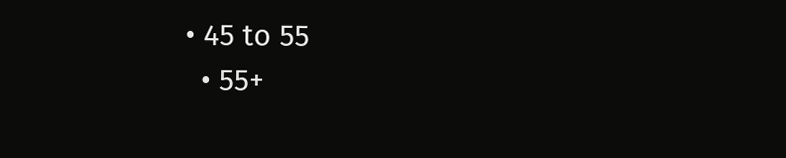• 45 to 55
  • 55+